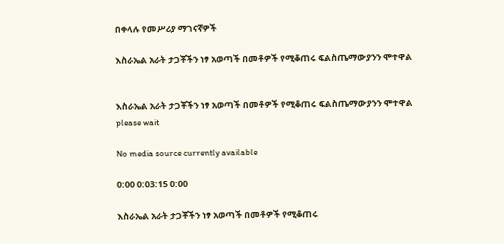በቀላሉ የመሥሪያ ማገናኛዎች

እስራኤል አራት ታጋቾችን ነፃ አወጣች በመቶዎች የሚቆጠሩ ፍልስጤማውያንን ሞተዋል


እስራኤል አራት ታጋቾችን ነፃ አወጣች በመቶዎች የሚቆጠሩ ፍልስጤማውያንን ሞተዋል
please wait

No media source currently available

0:00 0:03:15 0:00

እስራኤል አራት ታጋቾችን ነፃ አወጣች በመቶዎች የሚቆጠሩ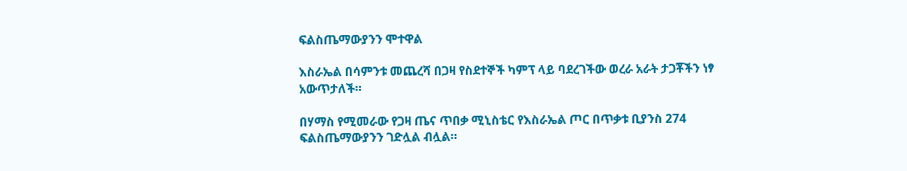ፍልስጤማውያንን ሞተዋል

እስራኤል በሳምንቱ መጨረሻ በጋዛ የስደተኞች ካምፕ ላይ ባደረገችው ወረራ አራት ታጋቾችን ነፃ አውጥታለች።

በሃማስ የሚመራው የጋዛ ጤና ጥበቃ ሚኒስቴር የእስራኤል ጦር በጥቃቱ ቢያንስ 274 ፍልስጤማውያንን ገድሏል ብሏል።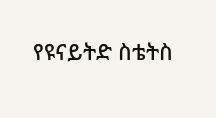የዩናይትድ ስቴትስ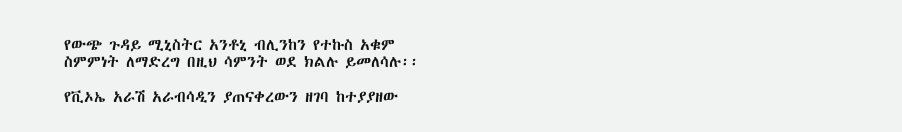የውጭ ጉዳይ ሚኒስትር አንቶኒ ብሊንከን የተኩስ አቁም ስምምነት ለማድረግ በዚህ ሳምንት ወደ ክልሉ ይመለሳሉ፡፡

የቪኦኤ አራሽ አራብሳዲን ያጠናቀረውን ዘገባ ከተያያዘው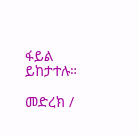ፋይል ይከታተሉ።

መድረክ /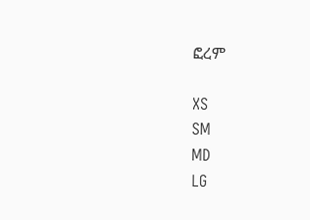ፎረም

XS
SM
MD
LG